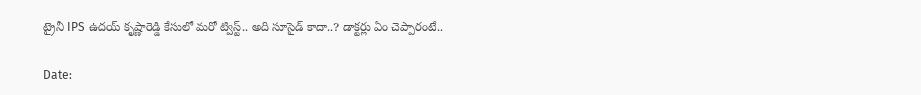ట్రైనీ IPS ఉదయ్ కృష్ణారెడ్డి కేసులో మరో ట్విస్ట్.. అది సూసైడ్ కాదా..? డాక్టర్లు ఏం చెప్పారంటే..

Date: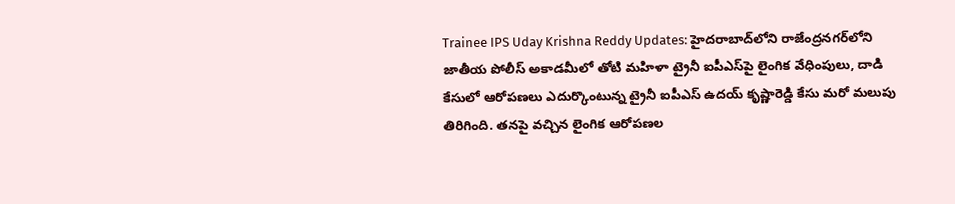Trainee IPS Uday Krishna Reddy Updates: హైదరాబాద్‌లోని రాజేంద్రనగర్‌లోని జాతీయ పోలీస్‌ అకాడమీలో తోటి మహిళా ట్రైనీ ఐపీఎస్‌పై లైంగిక వేధింపులు, దాడి కేసులో ఆరోపణలు ఎదుర్కొంటున్న ట్రైనీ ఐపీఎస్ ఉదయ్ కృష్ణారెడ్డి కేసు మరో మలుపు తిరిగింది. తనపై వచ్చిన లైంగిక ఆరోపణల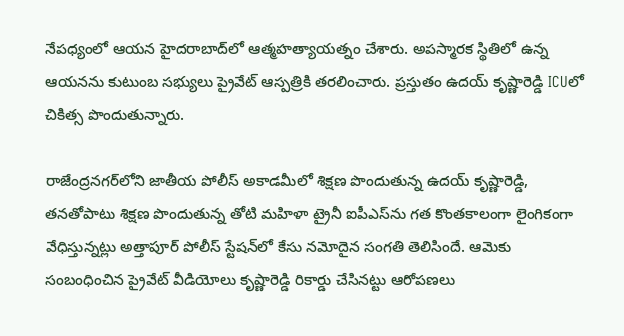నేపధ్యంలో ఆయన హైదరాబాద్‌లో ఆత్మహత్యాయత్నం చేశారు. అపస్మారక స్థితిలో ఉన్న ఆయనను కుటుంబ సభ్యులు ప్రైవేట్ ఆస్పత్రికి తరలించారు. ప్రస్తుతం ఉదయ్‌ కృష్ణారెడ్డి ICUలో చికిత్స పొందుతున్నారు.

రాజేంద్రనగర్‌లోని జాతీయ పోలీస్ అకాడమీలో శిక్షణ పొందుతున్న ఉదయ్ కృష్ణారెడ్డి, తనతోపాటు శిక్షణ పొందుతున్న తోటి మహిళా ట్రైనీ ఐపీఎస్‌ను గత కొంతకాలంగా లైంగికంగా వేధిస్తున్నట్లు అత్తాపూర్ పోలీస్ స్టేషన్‌లో కేసు నమోదైన సంగతి తెలిసిందే. ఆమెకు సంబంధించిన ప్రైవేట్ వీడియోలు కృష్ణారెడ్డి రికార్డు చేసినట్టు ఆరోపణలు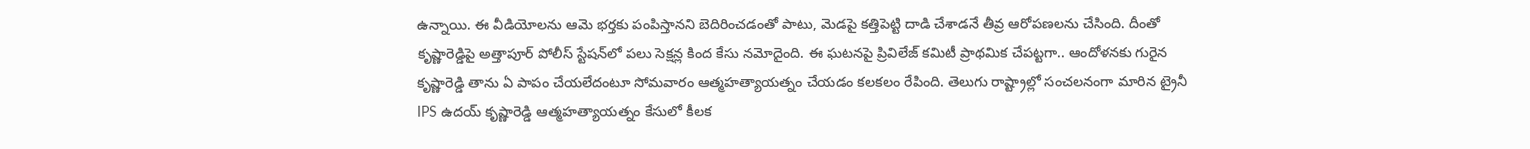ఉన్నాయి. ఈ వీడియోలను ఆమె భర్తకు పంపిస్తానని బెదిరించడంతో పాటు, మెడపై కత్తిపెట్టి దాడి చేశాడనే తీవ్ర ఆరోపణలను చేసింది. దీంతో కృష్ణారెడ్డిపై అత్తాపూర్‌ పోలీస్‌ స్టేషన్‌లో పలు సెక్షన్ల కింద కేసు నమోదైంది. ఈ ఘటనపై ప్రివిలేజ్ కమిటీ ప్రాథమిక చేపట్టగా.. ఆందోళనకు గురైన కృష్ణారెడ్డి తాను ఏ పాపం చేయలేదంటూ సోమవారం ఆత్మహత్యాయత్నం చేయడం కలకలం రేపింది. తెలుగు రాష్ట్రాల్లో సంచలనంగా మారిన ట్రైనీ IPS ఉదయ్‌ కృష్ణారెడ్డి ఆత్మహత్యాయత్నం కేసులో కీలక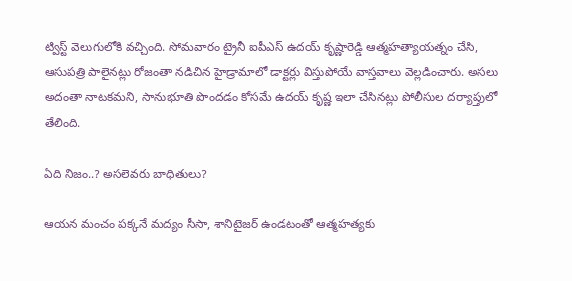ట్విస్ట్‌ వెలుగులోకి వచ్చింది. సోమవారం ట్రైనీ ఐపీఎస్‌ ఉదయ్‌ కృష్ణారెడ్డి ఆత్మహత్యాయత్నం చేసి, ఆసుపత్రి పాలైనట్లు రోజంతా నడిచిన హైడ్రామాలో డాక్టర్లు విస్తుపోయే వాస్తవాలు వెల్లడించారు. అసలు అదంతా నాటకమని, సానుభూతి పొందడం కోసమే ఉదయ్‌ కృష్ణ ఇలా చేసినట్లు పోలీసుల దర్యాప్తులో తేలింది.

ఏది నిజం..? అసలెవరు బాధితులు?

ఆయన మంచం పక్కనే మద్యం సీసా, శానిటైజర్‌ ఉండటంతో ఆత్మహత్యకు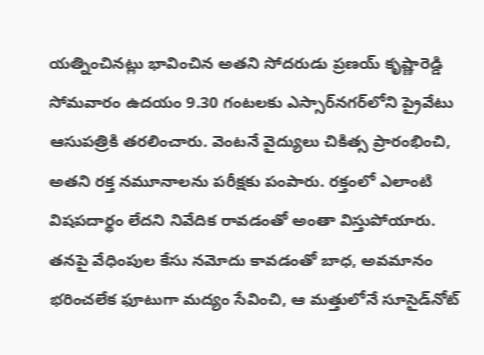యత్నించినట్లు భావించిన అతని సోదరుడు ప్రణయ్‌ కృష్ణారెడ్డి సోమవారం ఉదయం 9.30 గంటలకు ఎస్సార్‌నగర్‌లోని ప్రైవేటు ఆసుపత్రికి తరలించారు. వెంటనే వైద్యులు చికిత్స ప్రారంభించి, అతని రక్త నమూనాలను పరీక్షకు పంపారు. రక్తంలో ఎలాంటి విషపదార్థం లేదని నివేదిక రావడంతో అంతా విస్తుపోయారు. తనపై వేధింపుల కేసు నమోదు కావడంతో బాధ, అవమానం భరించలేక ఫూటుగా మద్యం సేవించి, ఆ మత్తులోనే సూసైడ్‌నోట్‌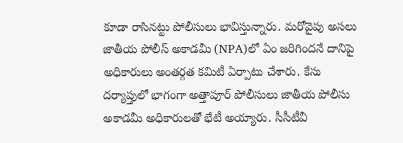కూడా రాసినట్టు పోలీసులు భావిస్తున్నారు. మరోవైపు అసలు జాతీయ పోలీస్‌ అకాడమీ (NPA)లో ఏం జరిగిందనే దానిపై అధికారులు అంతర్గత కమిటీ ఏర్పాటు చేశారు. కేసు దర్యాప్తులో భాగంగా అత్తాపూర్‌ పోలీసులు జాతీయ పోలీసు అకాడమీ అధికారులతో భేటీ అయ్యారు. సీసీటీవీ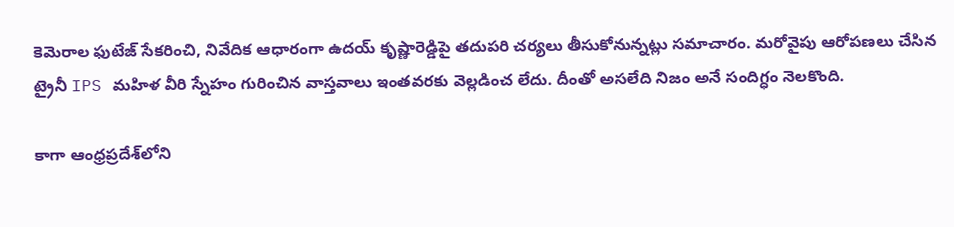కెమెరాల ఫుటేజ్‌ సేకరించి, నివేదిక ఆధారంగా ఉదయ్‌ కృష్ణారెడ్డిపై తదుపరి చర్యలు తీసుకోనున్నట్లు సమాచారం. మరోవైపు ఆరోపణలు చేసిన ట్రైనీ IPS మహిళ వీరి స్నేహం గురించిన వాస్తవాలు ఇంతవరకు వెల్లడించ లేదు. దీంతో అసలేది నిజం అనే సందిగ్ధం నెలకొంది.

కాగా ఆంధ్రప్రదేశ్‌లోని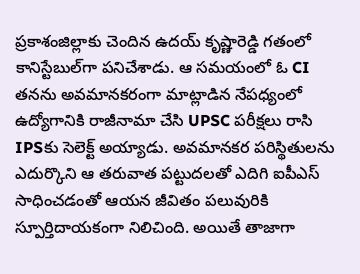ప్రకాశంజిల్లాకు చెందిన ఉదయ్ కృష్ణారెడ్డి గతంలో కానిస్టేబుల్‌గా పనిచేశాడు. ఆ సమయంలో ఓ CI తనను అవమానకరంగా మాట్లాడిన నేపధ్యంలో ఉద్యోగానికి రాజీనామా చేసి UPSC పరీక్షలు రాసి IPSకు సెలెక్ట్‌ అయ్యాడు. అవమానకర పరిస్థితులను ఎదుర్కొని ఆ తరువాత పట్టుదలతో ఎదిగి ఐపీఎస్ సాధించడంతో ఆయన జీవితం పలువురికి స్పూర్తిదాయకంగా నిలిచింది. అయితే తాజాగా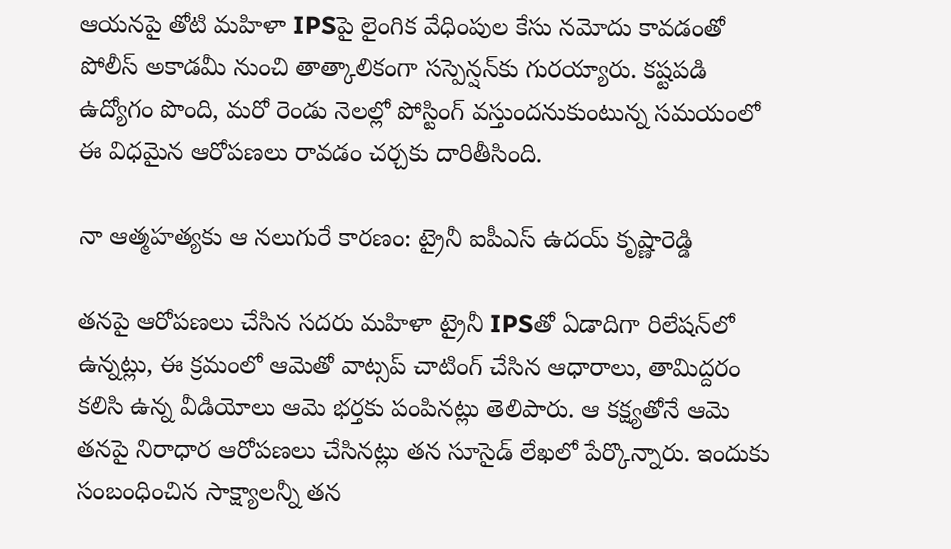ఆయనపై తోటి మహిళా IPSపై లైంగిక వేధింపుల కేసు నమోదు కావడంతో పోలీస్ అకాడమీ నుంచి తాత్కాలికంగా సస్పెన్షన్‌కు గురయ్యారు. కష్టపడి ఉద్యోగం పొంది, మరో రెండు నెలల్లో పోస్టింగ్‌ వస్తుందనుకుంటున్న సమయంలో ఈ విధమైన ఆరోపణలు రావడం చర్చకు దారితీసింది.

నా ఆత్మహత్యకు ఆ నలుగురే కారణం: ట్రైనీ ఐపీఎస్‌ ఉదయ్‌ కృష్ణారెడ్డి

తనపై ఆరోపణలు చేసిన సదరు మహిళా ట్రైనీ IPSతో ఏడాదిగా రిలేషన్‌లో ఉన్నట్లు, ఈ క్రమంలో ఆమెతో వాట్సప్‌ చాటింగ్‌ చేసిన ఆధారాలు, తామిద్దరం కలిసి ఉన్న వీడియోలు ఆమె భర్తకు పంపినట్లు తెలిపారు. ఆ కక్ష్యతోనే ఆమె తనపై నిరాధార ఆరోపణలు చేసినట్లు తన సూసైడ్‌ లేఖలో పేర్కొన్నారు. ఇందుకు సంబంధించిన సాక్ష్యాలన్నీ తన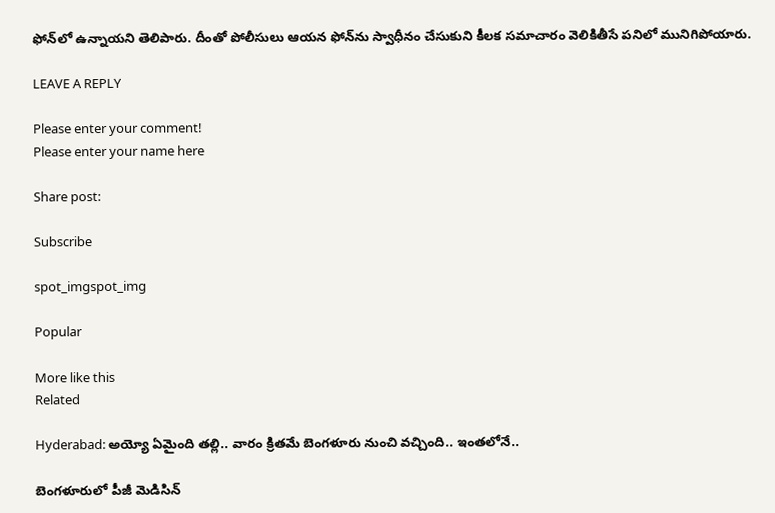ఫోన్‌లో ఉన్నాయని తెలిపారు. దీంతో పోలీసులు ఆయన ఫోన్‌ను స్వాధీనం చేసుకుని కీలక సమాచారం వెలికితీసే పనిలో మునిగిపోయారు.

LEAVE A REPLY

Please enter your comment!
Please enter your name here

Share post:

Subscribe

spot_imgspot_img

Popular

More like this
Related

Hyderabad: అయ్యో ఏమైంది తల్లి.. వారం క్రితమే బెంగళూరు నుంచి వచ్చింది.. ఇంతలోనే..

బెంగళూరులో పీజీ మెడిసిన్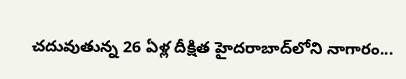చదువుతున్న 26 ఏళ్ల దీక్షిత హైదరాబాద్‌లోని నాగారం...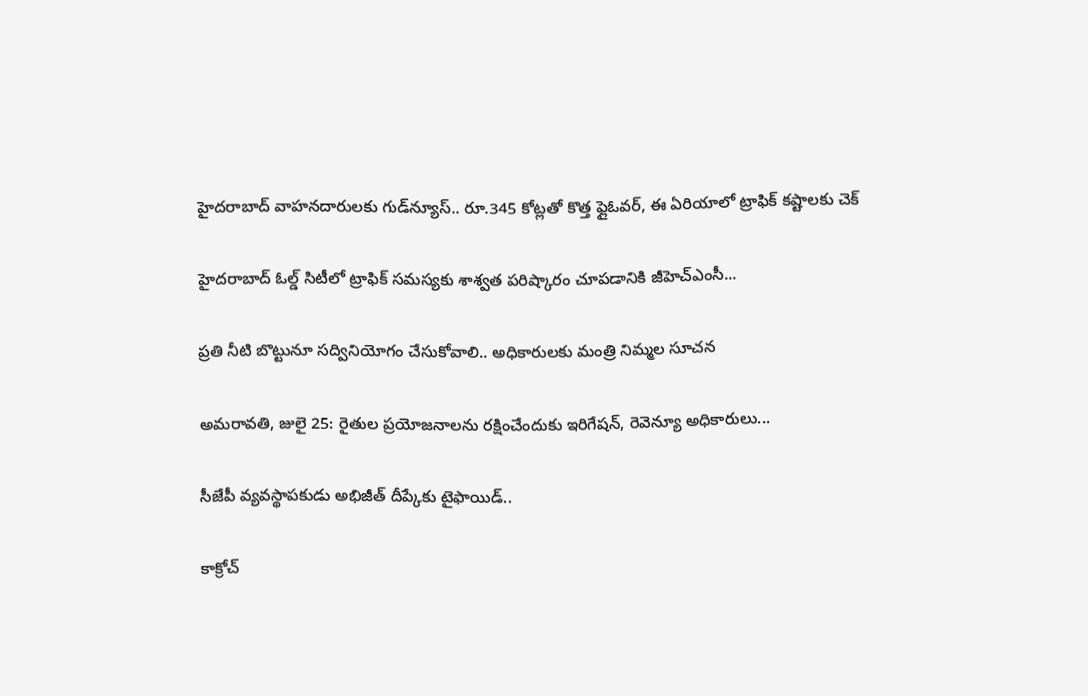హైదరాబాద్ వాహనదారులకు గుడ్‌న్యూస్.. రూ.345 కోట్లతో కొత్త ఫ్లైఓవర్, ఈ ఏరియాలో ట్రాఫిక్ కష్టాలకు చెక్

హైదరాబాద్ ఓల్డ్ సిటీలో ట్రాఫిక్ సమస్యకు శాశ్వత పరిష్కారం చూపడానికి జీహెచ్‌ఎంసీ...

ప్రతి నీటి బొట్టునూ స‌ద్వినియోగం చేసుకోవాలి.. అధికారులకు మంత్రి నిమ్మల సూచన

అమరావతి, జులై 25: రైతుల‌ ప్రయోజనాలను ర‌క్షించేందుకు ఇరిగేష‌న్, రెవెన్యూ అధికారులు...

సీజేపీ వ్యవస్థాపకుడు అభిజీత్ దీప్కేకు టైఫాయిడ్..

కాక్రోచ్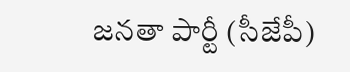జనతా పార్టీ (సీజేపీ)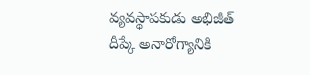వ్యవస్థాపకుడు అభిజీత్ దీప్కే అనారోగ్యానికి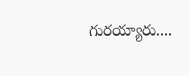గురయ్యారు....